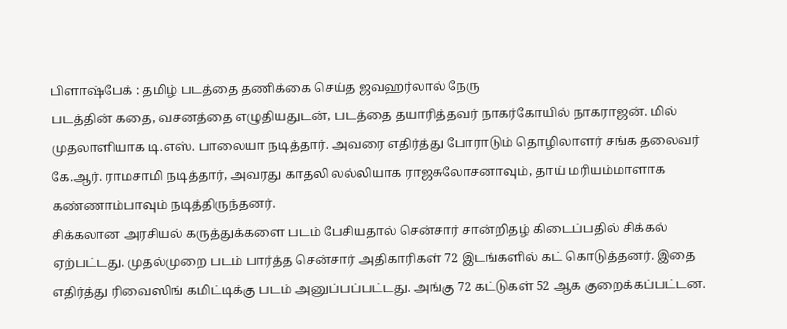பிளாஷ்பேக் : தமிழ் படத்தை தணிக்கை செய்த ஜவஹர்லால் நேரு
படத்தின் கதை, வசனத்தை எழுதியதுடன், படத்தை தயாரித்தவர் நாகர்கோயில் நாகராஜன். மில் முதலாளியாக டி.எஸ். பாலையா நடித்தார். அவரை எதிர்த்து போராடும் தொழிலாளர் சங்க தலைவர் கே.ஆர். ராமசாமி நடித்தார், அவரது காதலி லல்லியாக ராஜசுலோசனாவும், தாய் மரியம்மாளாக கண்ணாம்பாவும் நடித்திருந்தனர்.
சிக்கலான அரசியல் கருத்துக்களை படம் பேசியதால் சென்சார் சான்றிதழ் கிடைப்பதில் சிக்கல் ஏற்பட்டது. முதல்முறை படம் பார்த்த சென்சார் அதிகாரிகள் 72 இடங்களில் கட் கொடுத்தனர். இதை எதிர்த்து ரிவைஸிங் கமிட்டிக்கு படம் அனுப்பப்பட்டது. அங்கு 72 கட்டுகள் 52 ஆக குறைக்கப்பட்டன.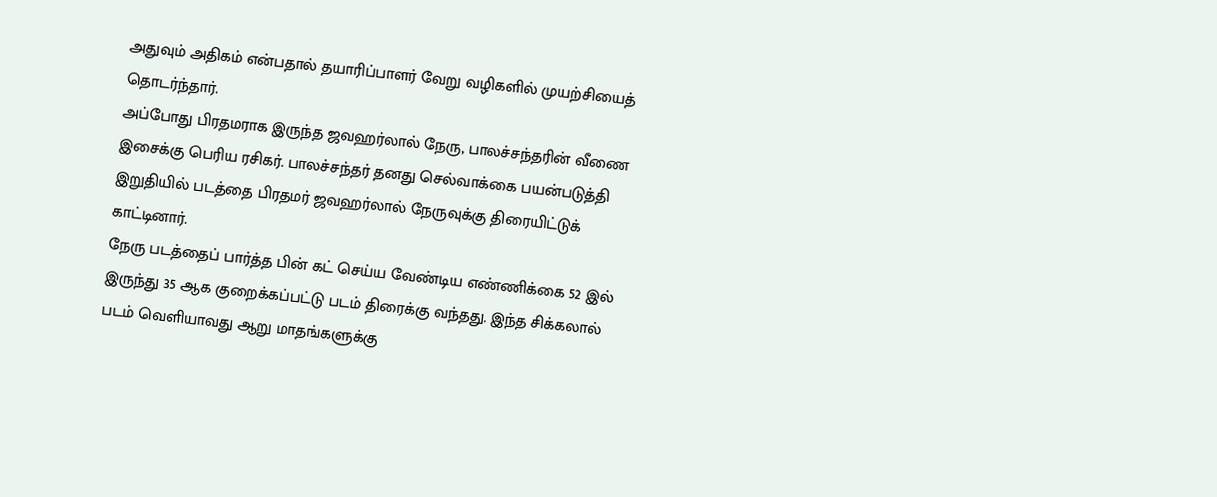அதுவும் அதிகம் என்பதால் தயாரிப்பாளர் வேறு வழிகளில் முயற்சியைத் தொடர்ந்தார்.
அப்போது பிரதமராக இருந்த ஜவஹர்லால் நேரு, பாலச்சந்தரின் வீணை இசைக்கு பெரிய ரசிகர். பாலச்சந்தர் தனது செல்வாக்கை பயன்படுத்தி இறுதியில் படத்தை பிரதமர் ஜவஹர்லால் நேருவுக்கு திரையிட்டுக் காட்டினார்.
நேரு படத்தைப் பார்த்த பின் கட் செய்ய வேண்டிய எண்ணிக்கை 52 இல் இருந்து 35 ஆக குறைக்கப்பட்டு படம் திரைக்கு வந்தது. இந்த சிக்கலால் படம் வெளியாவது ஆறு மாதங்களுக்கு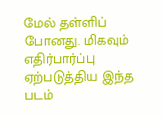மேல் தள்ளிப் போனது. மிகவும் எதிர்பார்ப்பு ஏற்படுத்திய இந்த படம்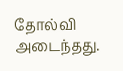தோல்வி அடைந்தது.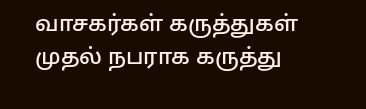வாசகர்கள் கருத்துகள்
முதல் நபராக கருத்து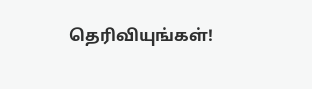தெரிவியுங்கள்!